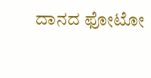ದಾನದ ಫೋಟೋ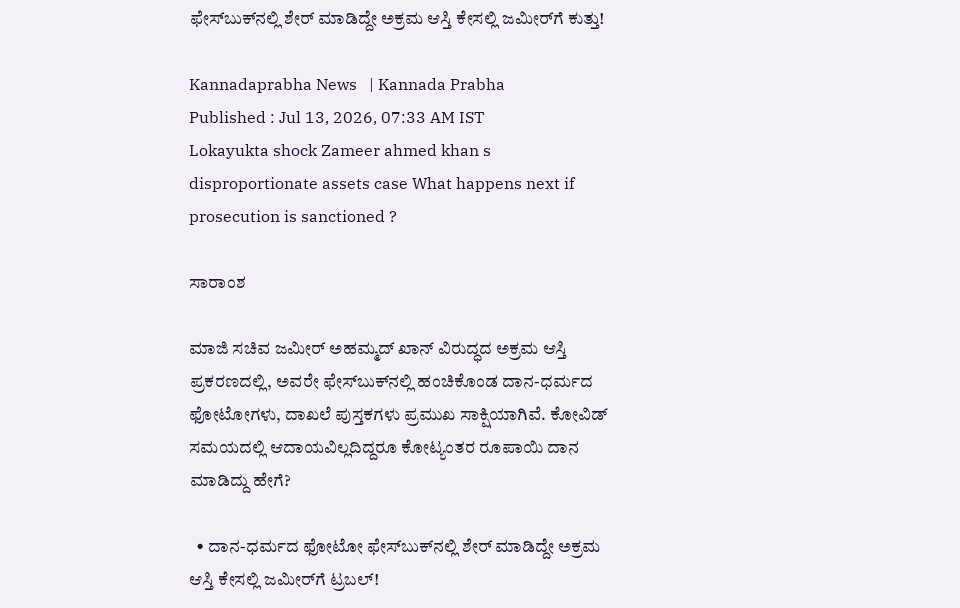ಫೇಸ್‌ಬುಕ್‌ನಲ್ಲಿ ಶೇರ್‌ ಮಾಡಿದ್ದೇ ಅಕ್ರಮ ಆಸ್ತಿ ಕೇಸಲ್ಲಿ ಜಮೀರ್‌ಗೆ ಕುತ್ತು!

Kannadaprabha News   | Kannada Prabha
Published : Jul 13, 2026, 07:33 AM IST
Lokayukta shock Zameer ahmed khan s disproportionate assets case What happens next if prosecution is sanctioned ?

ಸಾರಾಂಶ

ಮಾಜಿ ಸಚಿವ ಜಮೀರ್ ಅಹಮ್ಮದ್ ಖಾನ್ ವಿರುದ್ಧದ ಅಕ್ರಮ ಆಸ್ತಿ ಪ್ರಕರಣದಲ್ಲಿ, ಅವರೇ ಫೇಸ್‌ಬುಕ್‌ನಲ್ಲಿ ಹಂಚಿಕೊಂಡ ದಾನ-ಧರ್ಮದ ಫೋಟೋಗಳು, ದಾಖಲೆ ಪುಸ್ತಕಗಳು ಪ್ರಮುಖ ಸಾಕ್ಷಿಯಾಗಿವೆ. ಕೋವಿಡ್ ಸಮಯದಲ್ಲಿ ಆದಾಯವಿಲ್ಲದಿದ್ದರೂ ಕೋಟ್ಯಂತರ ರೂಪಾಯಿ ದಾನ ಮಾಡಿದ್ದು ಹೇಗೆ?

  • ದಾನ-ಧರ್ಮದ ಫೋಟೋ ಫೇಸ್‌ಬುಕ್‌ನಲ್ಲಿ ಶೇರ್‌ ಮಾಡಿದ್ದೇ ಅಕ್ರಮ ಆಸ್ತಿ ಕೇಸಲ್ಲಿ ಜಮೀರ್‌ಗೆ ಟ್ರಬಲ್‌!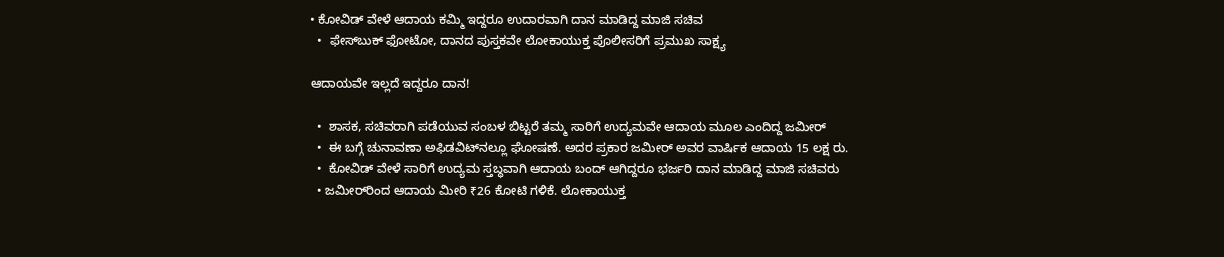• ಕೋವಿಡ್‌ ವೇಳೆ ಆದಾಯ ಕಮ್ಮಿ ಇದ್ದರೂ ಉದಾರವಾಗಿ ದಾನ ಮಾಡಿದ್ದ ಮಾಜಿ ಸಚಿವ
  •  ಫೇಸ್‌ಬುಕ್‌ ಫೋಟೋ, ದಾನದ ಪುಸ್ತಕವೇ ಲೋಕಾಯುಕ್ತ ಪೊಲೀಸರಿಗೆ ಪ್ರಮುಖ ಸಾಕ್ಷ್ಯ

ಆದಾಯವೇ ಇಲ್ಲದೆ ಇದ್ದರೂ ದಾನ!

  •  ಶಾಸಕ, ಸಚಿವರಾಗಿ ಪಡೆಯುವ ಸಂಬಳ ಬಿಟ್ಟರೆ ತಮ್ಮ ಸಾರಿಗೆ ಉದ್ಯಮವೇ ಆದಾಯ ಮೂಲ ಎಂದಿದ್ದ ಜಮೀರ್
  •  ಈ ಬಗ್ಗೆ ಚುನಾವಣಾ ಅಫಿಡವಿಟ್‌ನಲ್ಲೂ ಘೋಷಣೆ. ಅದರ ಪ್ರಕಾರ ಜಮೀರ್‌ ಅವರ ವಾರ್ಷಿಕ ಆದಾಯ 15 ಲಕ್ಷ ರು.
  •  ಕೋವಿಡ್‌ ವೇಳೆ ಸಾರಿಗೆ ಉದ್ಯಮ ಸ್ತಬ್ಧವಾಗಿ ಆದಾಯ ಬಂದ್‌ ಆಗಿದ್ದರೂ ಭರ್ಜರಿ ದಾನ ಮಾಡಿದ್ದ ಮಾಜಿ ಸಚಿವರು
  • ಜಮೀರ್‌ರಿಂದ ಆದಾಯ ಮೀರಿ ₹26 ಕೋಟಿ ಗಳಿಕೆ. ಲೋಕಾಯುಕ್ತ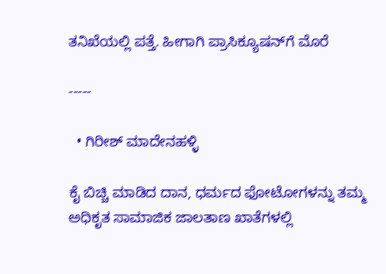ತನಿಖೆಯಲ್ಲಿ ಪತ್ತೆ. ಹೀಗಾಗಿ ಪ್ರಾಸಿಕ್ಯೂಷನ್‌ಗೆ ಮೊರೆ

-----

  • ಗಿರೀಶ್ ಮಾದೇನಹಳ್ಳಿ

ಕೈ ಬಿಚ್ಚಿ ಮಾಡಿದ ದಾನ, ಧರ್ಮದ ಫೋಟೋಗಳನ್ನು ತಮ್ಮ ಅಧಿಕೃತ ಸಾಮಾಜಿಕ ಜಾಲತಾಣ ಖಾತೆಗಳಲ್ಲಿ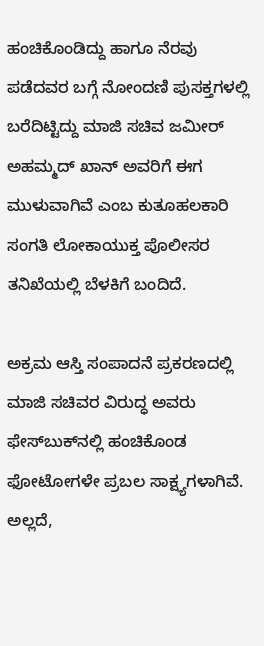ಹಂಚಿಕೊಂಡಿದ್ದು ಹಾಗೂ ನೆರವು ಪಡೆದವರ ಬಗ್ಗೆ ನೋಂದಣಿ ಪುಸಕ್ತಗಳಲ್ಲಿ ಬರೆದಿಟ್ಟಿದ್ದು ಮಾಜಿ ಸಚಿವ ಜಮೀರ್ ಅಹಮ್ಮದ್ ಖಾನ್‌ ಅವರಿಗೆ ಈಗ ಮುಳುವಾಗಿವೆ ಎಂಬ ಕುತೂಹಲಕಾರಿ ಸಂಗತಿ ಲೋಕಾಯುಕ್ತ ಪೊಲೀಸರ ತನಿಖೆಯಲ್ಲಿ ಬೆಳಕಿಗೆ ಬಂದಿದೆ.

ಅಕ್ರಮ ಆಸ್ತಿ ಸಂಪಾದನೆ ಪ್ರಕರಣದಲ್ಲಿ ಮಾಜಿ ಸಚಿವರ ವಿರುದ್ಧ ಅವರು ಫೇಸ್‌ಬುಕ್‌ನಲ್ಲಿ ಹಂಚಿಕೊಂಡ ಫೋಟೋಗಳೇ ಪ್ರಬಲ ಸಾಕ್ಷ್ಯಗಳಾಗಿವೆ. ಅಲ್ಲದೆ,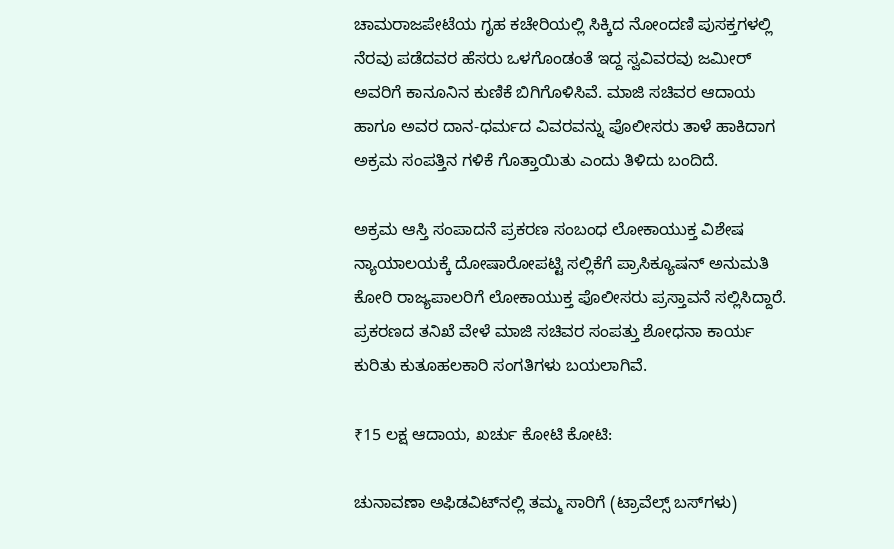ಚಾಮರಾಜಪೇಟೆಯ ಗೃಹ ಕಚೇರಿಯಲ್ಲಿ ಸಿಕ್ಕಿದ ನೋಂದಣಿ ಪುಸಕ್ತಗಳಲ್ಲಿ ನೆರವು ಪಡೆದವರ ಹೆಸರು ಒಳಗೊಂಡಂತೆ ಇದ್ದ ಸ್ವವಿವರವು ಜಮೀರ್ ಅವರಿಗೆ ಕಾನೂನಿನ ಕುಣಿಕೆ ಬಿಗಿಗೊಳಿಸಿವೆ. ಮಾಜಿ ಸಚಿವರ ಆದಾಯ ಹಾಗೂ ಅವರ ದಾನ-ಧರ್ಮದ ವಿವರವನ್ನು ಪೊಲೀಸರು ತಾಳೆ ಹಾಕಿದಾಗ ಅಕ್ರಮ ಸಂಪತ್ತಿನ ಗಳಿಕೆ ಗೊತ್ತಾಯಿತು ಎಂದು ತಿಳಿದು ಬಂದಿದೆ.

ಅಕ್ರಮ ಆಸ್ತಿ ಸಂಪಾದನೆ ಪ್ರಕರಣ ಸಂಬಂಧ ಲೋಕಾಯುಕ್ತ ವಿಶೇಷ ನ್ಯಾಯಾಲಯಕ್ಕೆ ದೋಷಾರೋಪಟ್ಟಿ ಸಲ್ಲಿಕೆಗೆ ಪ್ರಾಸಿಕ್ಯೂಷನ್‌ ಅನುಮತಿ ಕೋರಿ ರಾಜ್ಯಪಾಲರಿಗೆ ಲೋಕಾಯುಕ್ತ ಪೊಲೀಸರು ಪ್ರಸ್ತಾವನೆ ಸಲ್ಲಿಸಿದ್ದಾರೆ. ಪ್ರಕರಣದ ತನಿಖೆ ವೇಳೆ ಮಾಜಿ ಸಚಿವರ ಸಂಪತ್ತು ಶೋಧನಾ ಕಾರ್ಯ ಕುರಿತು ಕುತೂಹಲಕಾರಿ ಸಂಗತಿಗಳು ಬಯಲಾಗಿವೆ.

₹15 ಲಕ್ಷ ಆದಾಯ, ಖರ್ಚು ಕೋಟಿ ಕೋಟಿ:

ಚುನಾವಣಾ ಅಫಿಡವಿಟ್‌ನಲ್ಲಿ ತಮ್ಮ ಸಾರಿಗೆ (ಟ್ರಾವೆಲ್ಸ್ ಬಸ್‌ಗಳು)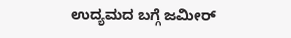ಉದ್ಯಮದ ಬಗ್ಗೆ ಜಮೀರ್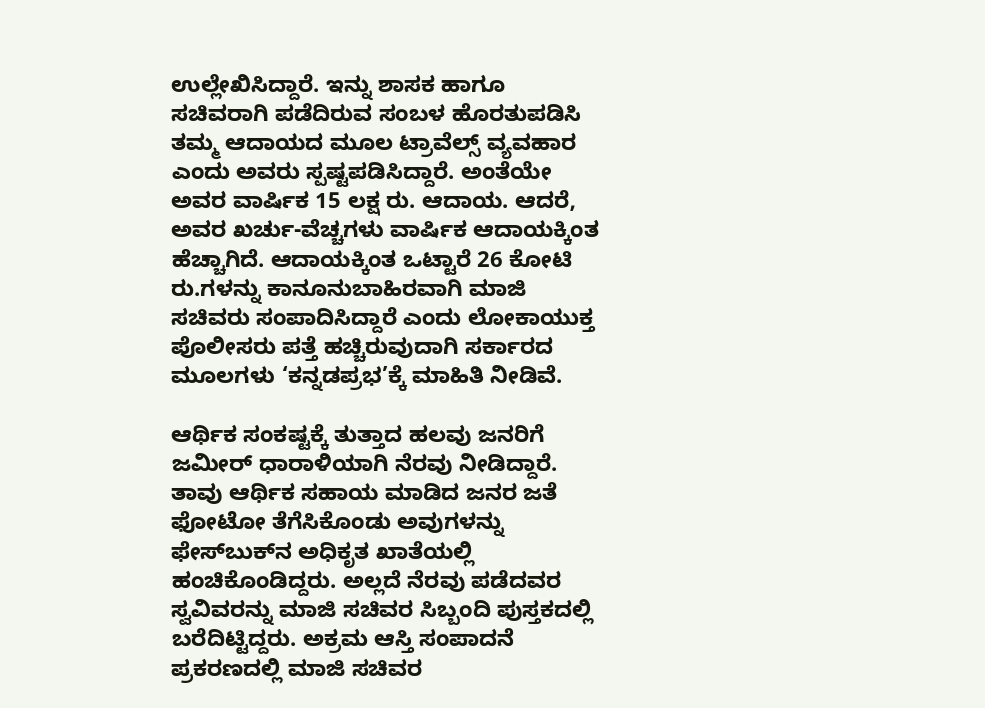ಉಲ್ಲೇಖಿಸಿದ್ದಾರೆ. ಇನ್ನು ಶಾಸಕ ಹಾಗೂ ಸಚಿವರಾಗಿ ಪಡೆದಿರುವ ಸಂಬಳ ಹೊರತುಪಡಿಸಿ ತಮ್ಮ ಆದಾಯದ ಮೂಲ ಟ್ರಾವೆಲ್ಸ್ ವ್ಯವಹಾರ ಎಂದು ಅವರು ಸ್ಪಷ್ಟಪಡಿಸಿದ್ದಾರೆ. ಅಂತೆಯೇ ಅವರ ವಾರ್ಷಿಕ 15 ಲಕ್ಷ ರು. ಆದಾಯ. ಆದರೆ, ಅ‍ವರ ಖರ್ಚು-ವೆಚ್ಚಗಳು ವಾರ್ಷಿಕ ಆದಾಯಕ್ಕಿಂತ ಹೆಚ್ಚಾಗಿದೆ. ಆದಾಯಕ್ಕಿಂತ ಒಟ್ಟಾರೆ 26 ಕೋಟಿ ರು.ಗಳನ್ನು ಕಾನೂನುಬಾಹಿರವಾಗಿ ಮಾಜಿ ಸಚಿವರು ಸಂಪಾದಿಸಿದ್ದಾರೆ ಎಂದು ಲೋಕಾಯುಕ್ತ ಪೊಲೀಸರು ಪತ್ತೆ ಹಚ್ಚಿರುವುದಾಗಿ ಸರ್ಕಾರದ ಮೂಲಗಳು ‘ಕನ್ನಡಪ್ರಭ’ಕ್ಕೆ ಮಾಹಿತಿ ನೀಡಿವೆ.

ಆರ್ಥಿಕ ಸಂಕಷ್ಟಕ್ಕೆ ತುತ್ತಾದ ಹಲವು ಜನರಿಗೆ ಜಮೀರ್ ಧಾರಾಳಿಯಾಗಿ ನೆರವು ನೀಡಿದ್ದಾರೆ. ತಾವು ಆರ್ಥಿಕ ಸಹಾಯ ಮಾಡಿದ ಜನರ ಜತೆ ಫೋಟೋ ತೆಗೆಸಿಕೊಂಡು ಅವುಗಳನ್ನು ಫೇಸ್‌ಬುಕ್‌ನ ಅಧಿಕೃತ ಖಾತೆಯಲ್ಲಿ ಹಂಚಿಕೊಂಡಿದ್ದರು. ಅಲ್ಲದೆ ನೆರವು ಪಡೆದವರ ಸ್ವವಿವರನ್ನು ಮಾಜಿ ಸಚಿವರ ಸಿಬ್ಬಂದಿ ಪುಸ್ತಕದಲ್ಲಿ ಬರೆದಿಟ್ಟಿದ್ದರು. ಅಕ್ರಮ ಆಸ್ತಿ ಸಂಪಾದನೆ ಪ್ರಕರಣದಲ್ಲಿ ಮಾಜಿ ಸಚಿವರ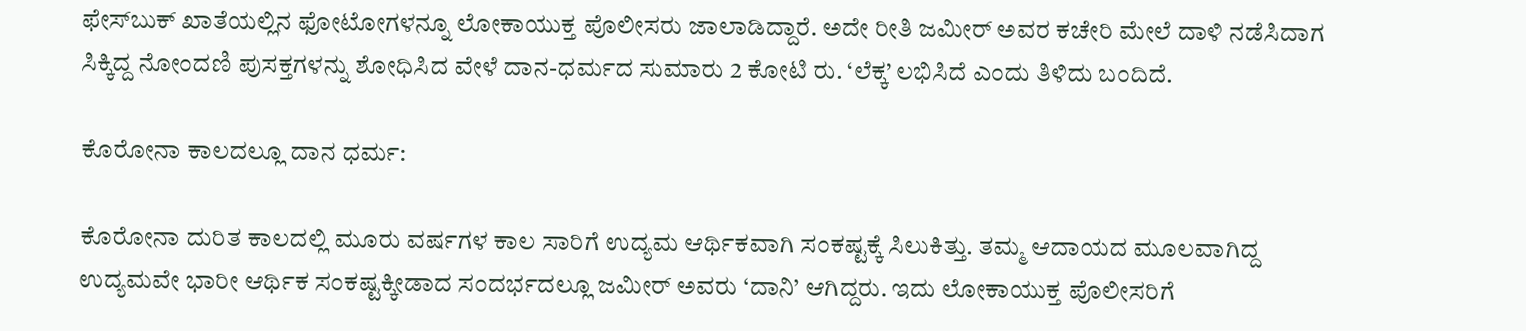ಫೇಸ್‌ಬುಕ್ ಖಾತೆಯಲ್ಲಿನ ಫೋಟೋಗಳನ್ನೂ ಲೋಕಾಯುಕ್ತ ಪೊಲೀಸರು ಜಾಲಾಡಿದ್ದಾರೆ. ಅದೇ ರೀತಿ ಜಮೀರ್ ಅವರ ಕಚೇರಿ ಮೇಲೆ ದಾಳಿ ನಡೆಸಿದಾಗ ಸಿಕ್ಕಿದ್ದ ನೋಂದಣಿ ಪುಸಕ್ತಗಳನ್ನು ಶೋಧಿಸಿದ ವೇಳೆ ದಾನ-ಧರ್ಮದ ಸುಮಾರು 2 ಕೋಟಿ ರು. ‘ಲೆಕ್ಕ’ ಲಭಿಸಿದೆ ಎಂದು ತಿಳಿದು ಬಂದಿದೆ.

ಕೊರೋನಾ ಕಾಲದಲ್ಲೂ ದಾನ ಧರ್ಮ:

ಕೊರೋನಾ ದುರಿತ ಕಾಲದಲ್ಲಿ ಮೂರು ವರ್ಷಗಳ ಕಾಲ ಸಾರಿಗೆ ಉದ್ಯಮ ಆರ್ಥಿಕವಾಗಿ ಸಂಕಷ್ಟಕ್ಕೆ ಸಿಲುಕಿತ್ತು. ತಮ್ಮ ಆದಾಯದ ಮೂಲವಾಗಿದ್ದ ಉದ್ಯಮವೇ ಭಾರೀ ಆರ್ಥಿಕ ಸಂಕಷ್ಟಕ್ಕೀಡಾದ ಸಂದರ್ಭದಲ್ಲೂ ಜಮೀರ್ ಅವರು ‘ದಾನಿ’ ಆಗಿದ್ದರು. ಇದು ಲೋಕಾಯುಕ್ತ ಪೊಲೀಸರಿಗೆ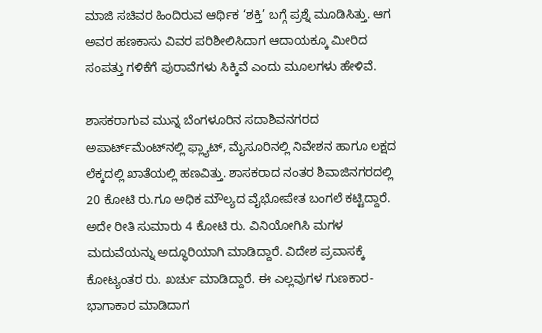ಮಾಜಿ ಸಚಿವರ ಹಿಂದಿರುವ ಆರ್ಥಿಕ ‘ಶಕ್ತಿ’ ಬಗ್ಗೆ ಪ್ರಶ್ನೆ ಮೂಡಿಸಿತ್ತು. ಆಗ ಅವರ ಹಣಕಾಸು ವಿವರ ಪರಿಶೀಲಿಸಿದಾಗ ಆದಾಯಕ್ಕೂ ಮೀರಿದ ಸಂಪತ್ತು ಗಳಿಕೆಗೆ ಪುರಾವೆಗಳು ಸಿಕ್ಕಿವೆ ಎಂದು ಮೂಲಗಳು ಹೇಳಿವೆ.

ಶಾಸಕರಾಗುವ ಮುನ್ನ ಬೆಂಗಳೂರಿನ ಸದಾಶಿವನಗರದ ಅಪಾರ್ಟ್‌ಮೆಂಟ್‌ನಲ್ಲಿ ಫ್ಲ್ಯಾಟ್‌, ಮೈಸೂರಿನಲ್ಲಿ ನಿವೇಶನ ಹಾಗೂ ಲಕ್ಷದ ಲೆಕ್ಕದಲ್ಲಿ ಖಾತೆಯಲ್ಲಿ ಹಣವಿತ್ತು. ಶಾಸಕರಾದ ನಂತರ ಶಿವಾಜಿನಗರದಲ್ಲಿ 20 ಕೋಟಿ ರು.ಗೂ ಅಧಿಕ ಮೌಲ್ಯದ ವೈಭೋಪೇತ ಬಂಗಲೆ ಕಟ್ಟಿದ್ದಾರೆ. ಅದೇ ರೀತಿ ಸುಮಾರು 4 ಕೋಟಿ ರು. ವಿನಿಯೋಗಿಸಿ ಮಗಳ ಮದುವೆಯನ್ನು ಅದ್ಧೂರಿಯಾಗಿ ಮಾಡಿದ್ದಾರೆ. ವಿದೇಶ ಪ್ರವಾಸಕ್ಕೆ ಕೋಟ್ಯಂತರ ರು. ಖರ್ಚು ಮಾಡಿದ್ದಾರೆ. ಈ ಎಲ್ಲವುಗಳ ಗುಣಕಾರ-ಭಾಗಾಕಾರ ಮಾಡಿದಾಗ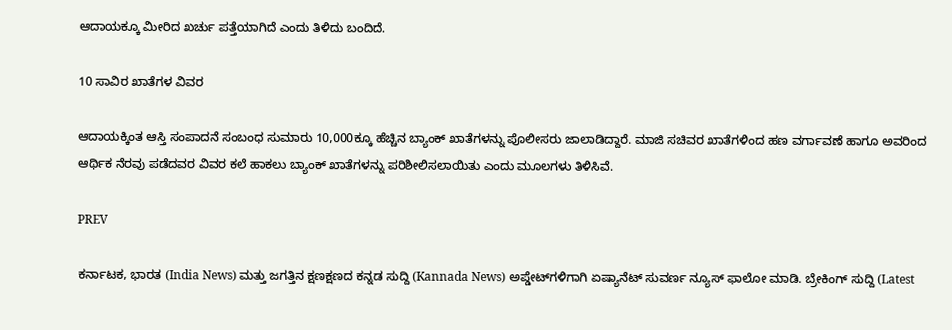ಆದಾಯಕ್ಕೂ ಮೀರಿದ ಖರ್ಚು ಪತ್ತೆಯಾಗಿದೆ ಎಂದು ತಿಳಿದು ಬಂದಿದೆ.

10 ಸಾವಿರ ಖಾತೆಗಳ ವಿವರ

ಆದಾಯಕ್ಕಿಂತ ಆಸ್ತಿ ಸಂಪಾದನೆ ಸಂಬಂಧ ಸುಮಾರು 10,000ಕ್ಕೂ ಹೆಚ್ಚಿನ ಬ್ಯಾಂಕ್ ಖಾತೆಗಳನ್ನು ಪೊಲೀಸರು ಜಾಲಾಡಿದ್ದಾರೆ. ಮಾಜಿ ಸಚಿವರ ಖಾತೆಗಳಿಂದ ಹಣ ವರ್ಗಾವಣೆ ಹಾಗೂ ಅವರಿಂದ ಆರ್ಥಿಕ ನೆರವು ಪಡೆದವರ ವಿವರ ಕಲೆ ಹಾಕಲು ಬ್ಯಾಂಕ್ ಖಾತೆಗಳನ್ನು ಪರಿಶೀಲಿಸಲಾಯಿತು ಎಂದು ಮೂಲಗಳು ತಿಳಿಸಿವೆ.

PREV

ಕರ್ನಾಟಕ, ಭಾರತ (India News) ಮತ್ತು ಜಗತ್ತಿನ ಕ್ಷಣಕ್ಷಣದ ಕನ್ನಡ ಸುದ್ದಿ (Kannada News) ಅಪ್ಡೇಟ್‌ಗಳಿಗಾಗಿ ಏಷ್ಯಾನೆಟ್ ಸುವರ್ಣ ನ್ಯೂಸ್‌ ಫಾಲೋ ಮಾಡಿ. ಬ್ರೇಕಿಂಗ್ ಸುದ್ದಿ (Latest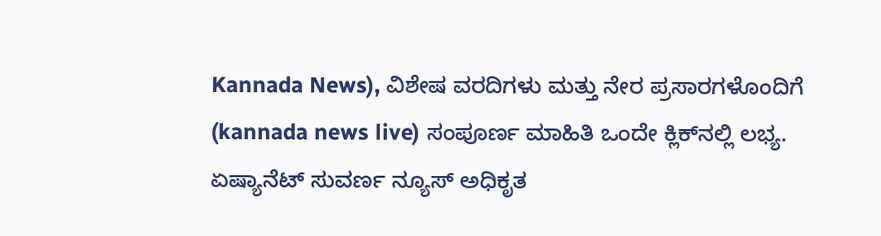Kannada News), ವಿಶೇಷ ವರದಿಗಳು ಮತ್ತು ನೇರ ಪ್ರಸಾರಗಳೊಂದಿಗೆ (kannada news live) ಸಂಪೂರ್ಣ ಮಾಹಿತಿ ಒಂದೇ ಕ್ಲಿಕ್‌ನಲ್ಲಿ ಲಭ್ಯ. ಏಷ್ಯಾನೆಟ್ ಸುವರ್ಣ ನ್ಯೂಸ್ ಅಧಿಕೃತ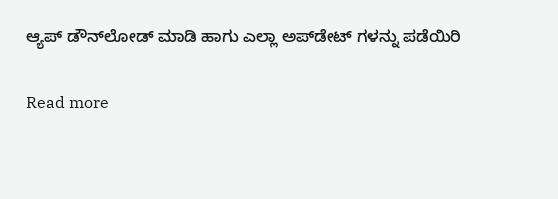ಆ್ಯಪ್ ಡೌನ್‌ಲೋಡ್ ಮಾಡಿ ಹಾಗು ಎಲ್ಲಾ ಅಪ್‌ಡೇಟ್ ಗಳನ್ನು ಪಡೆಯಿರಿ

Read more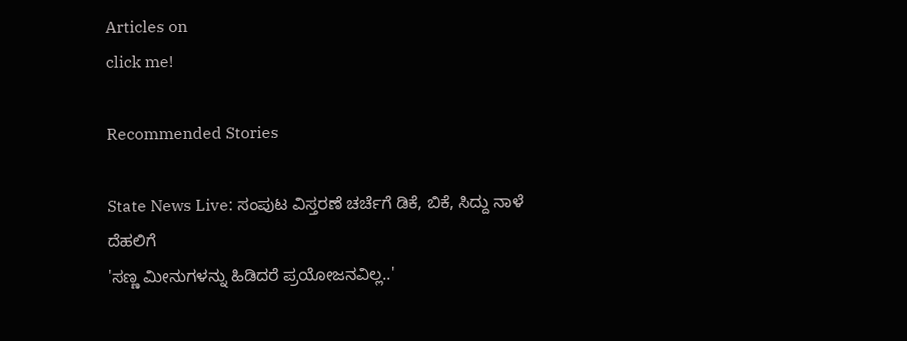Articles on
click me!

Recommended Stories

State News Live: ಸಂಪುಟ ವಿಸ್ತರಣೆ ಚರ್ಚೆಗೆ ಡಿಕೆ, ಬಿಕೆ, ಸಿದ್ದು ನಾಳೆ ದೆಹಲಿಗೆ
'ಸಣ್ಣ ಮೀನುಗಳನ್ನು ಹಿಡಿದರೆ ಪ್ರಯೋಜನವಿಲ್ಲ..'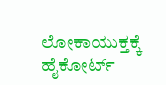ಲೋಕಾಯುಕ್ತಕ್ಕೆ ಹೈಕೋರ್ಟ್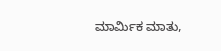ಮಾರ್ಮಿಕ ಮಾತು,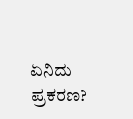ಏನಿದು ಪ್ರಕರಣ?